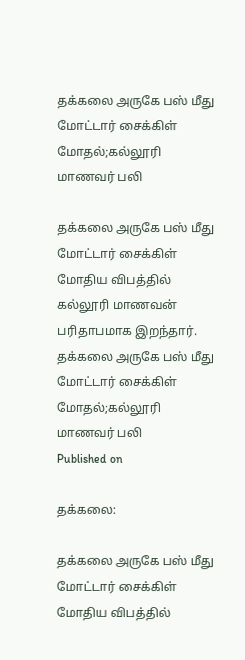தக்கலை அருகே பஸ் மீது மோட்டார் சைக்கிள் மோதல்;கல்லூரி மாணவர் பலி

தக்கலை அருகே பஸ் மீது மோட்டார் சைக்கிள் மோதிய விபத்தில் கல்லூரி மாணவன் பரிதாபமாக இறந்தார்.
தக்கலை அருகே பஸ் மீது மோட்டார் சைக்கிள் மோதல்;கல்லூரி மாணவர் பலி
Published on

தக்கலை:

தக்கலை அருகே பஸ் மீது மோட்டார் சைக்கிள் மோதிய விபத்தில்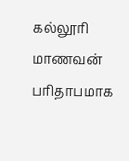கல்லூரி மாணவன் பரிதாபமாக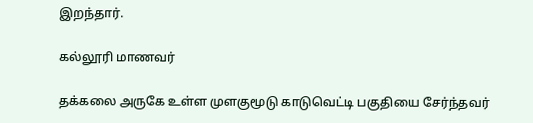இறந்தார்.

கல்லூரி மாணவர்

தக்கலை அருகே உள்ள முளகுமூடு காடுவெட்டி பகுதியை சேர்ந்தவர்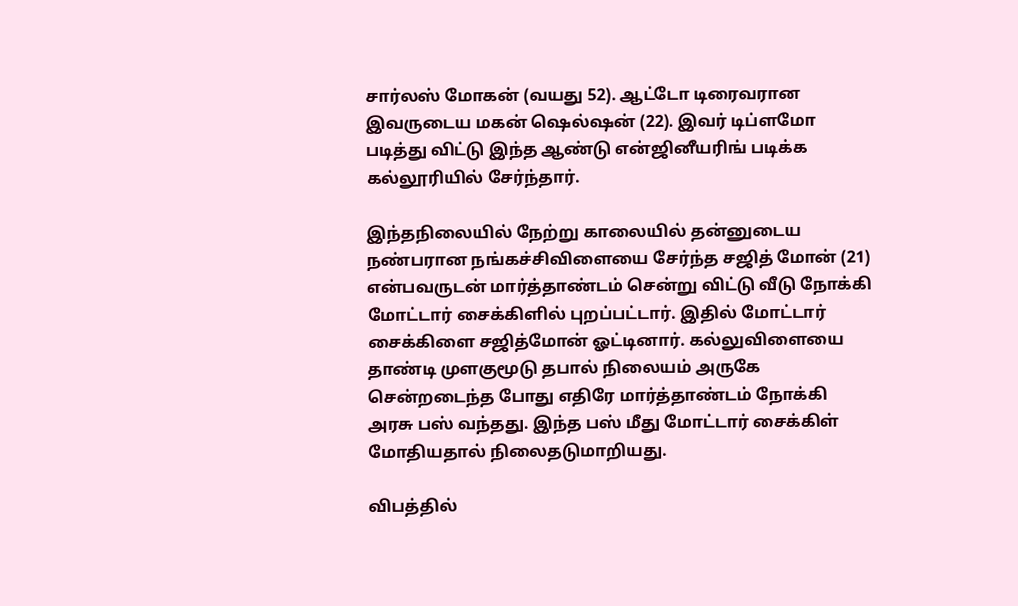சார்லஸ் மோகன் (வயது 52). ஆட்டோ டிரைவரான இவருடைய மகன் ஷெல்ஷன் (22). இவர் டிப்ளமோ படித்து விட்டு இந்த ஆண்டு என்ஜினீயரிங் படிக்க கல்லூரியில் சேர்ந்தார்.

இந்தநிலையில் நேற்று காலையில் தன்னுடைய நண்பரான நங்கச்சிவிளையை சேர்ந்த சஜித் மோன் (21) என்பவருடன் மார்த்தாண்டம் சென்று விட்டு வீடு நோக்கி மோட்டார் சைக்கிளில் புறப்பட்டார். இதில் மோட்டார் சைக்கிளை சஜித்மோன் ஓட்டினார். கல்லுவிளையை தாண்டி முளகுமூடு தபால் நிலையம் அருகே சென்றடைந்த போது எதிரே மார்த்தாண்டம் நோக்கி அரசு பஸ் வந்தது. இந்த பஸ் மீது மோட்டார் சைக்கிள் மோதியதால் நிலைதடுமாறியது.

விபத்தில்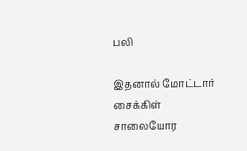பலி

இதனால் மோட்டார் சைக்கிள் சாலையோர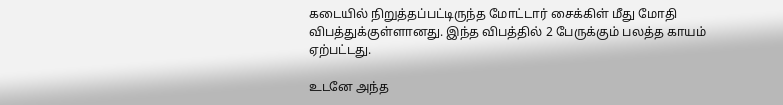கடையில் நிறுத்தப்பட்டிருந்த மோட்டார் சைக்கிள் மீது மோதி விபத்துக்குள்ளானது. இந்த விபத்தில் 2 பேருக்கும் பலத்த காயம் ஏற்பட்டது.

உடனே அந்த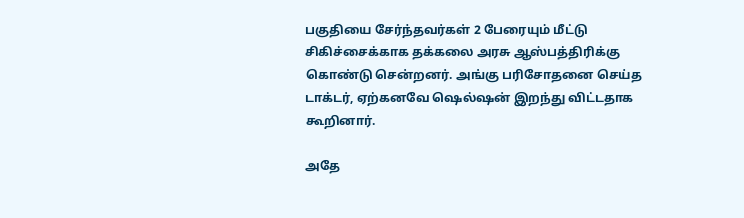பகுதியை சேர்ந்தவர்கள் 2 பேரையும் மீட்டு சிகிச்சைக்காக தக்கலை அரசு ஆஸ்பத்திரிக்கு கொண்டு சென்றனர். அங்கு பரிசோதனை செய்த டாக்டர், ஏற்கனவே ஷெல்ஷன் இறந்து விட்டதாக கூறினார்.

அதே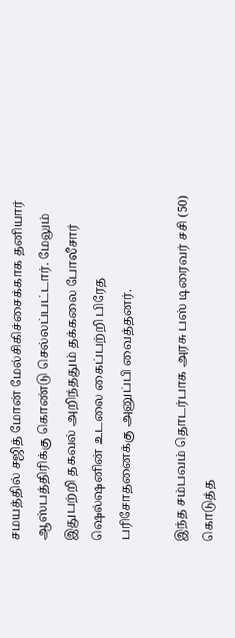சமயத்தில் சஜித் மோன் மேல்சிகிச்சைக்காக தனியார் ஆஸ்பத்திரிக்கு கொண்டு செல்லப்பட்டார். மேலும் இதுபற்றி தகவல் அறிந்ததும் தக்கலை போலீசார் ஷெல்ஷனின் உடலை கைப்பற்றி பிரேத பரிசோதனைக்கு அனுப்பி வைத்தனர்.

இந்த சம்பவம் தொடர்பாக அரசு பஸ் டிரைவர் சசி (50) கொடுத்த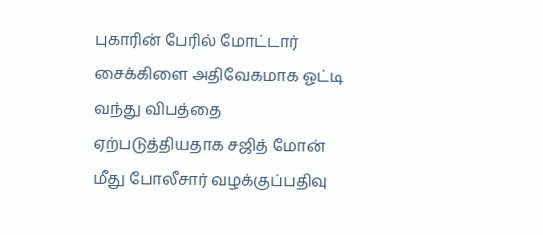புகாரின் பேரில் மோட்டார் சைக்கிளை அதிவேகமாக ஓட்டி வந்து விபத்தை ஏற்படுத்தியதாக சஜித் மோன் மீது போலீசார் வழக்குப்பதிவு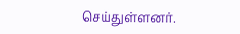செய்துள்ளனர்.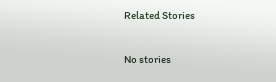Related Stories

No stories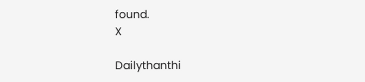found.
X

Dailythanthi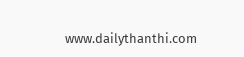www.dailythanthi.com